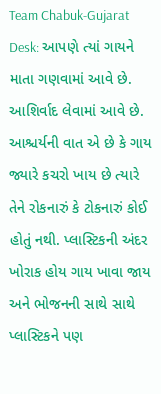Team Chabuk-Gujarat Desk: આપણે ત્યાં ગાયને માતા ગણવામાં આવે છે. આશિર્વાદ લેવામાં આવે છે. આશ્ચર્યની વાત એ છે કે ગાય જ્યારે કચરો ખાય છે ત્યારે તેને રોકનારું કે ટોકનારું કોઈ હોતું નથી. પ્લાસ્ટિકની અંદર ખોરાક હોય ગાય ખાવા જાય અને ભોજનની સાથે સાથે પ્લાસ્ટિકને પણ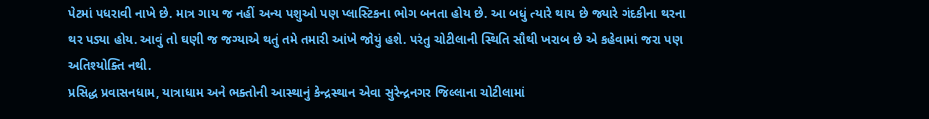પેટમાં પધરાવી નાખે છે. માત્ર ગાય જ નહીં અન્ય પશુઓ પણ પ્લાસ્ટિકના ભોગ બનતા હોય છે. આ બધું ત્યારે થાય છે જ્યારે ગંદકીના થરના થર પડ્યા હોય. આવું તો ઘણી જ જગ્યાએ થતું તમે તમારી આંખે જોયું હશે. પરંતુ ચોટીલાની સ્થિતિ સૌથી ખરાબ છે એ કહેવામાં જરા પણ અતિશ્યોક્તિ નથી.
પ્રસિદ્ધ પ્રવાસનધામ, યાત્રાધામ અને ભક્તોની આસ્થાનું કેન્દ્રસ્થાન એવા સુરેન્દ્રનગર જિલ્લાના ચોટીલામાં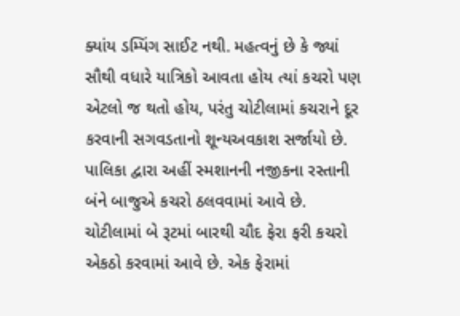ક્યાંય ડમ્પિંગ સાઈટ નથી. મહત્વનું છે કે જ્યાં સૌથી વધારે યાત્રિકો આવતા હોય ત્યાં કચરો પણ એટલો જ થતો હોય, પરંતુ ચોટીલામાં કચરાને દૂર કરવાની સગવડતાનો શૂન્યઅવકાશ સર્જાયો છે. પાલિકા દ્વારા અહીં સ્મશાનની નજીકના રસ્તાની બંને બાજુએ કચરો ઠલવવામાં આવે છે.
ચોટીલામાં બે રૂટમાં બારથી ચૌદ ફેરા ફરી કચરો એકઠો કરવામાં આવે છે. એક ફેરામાં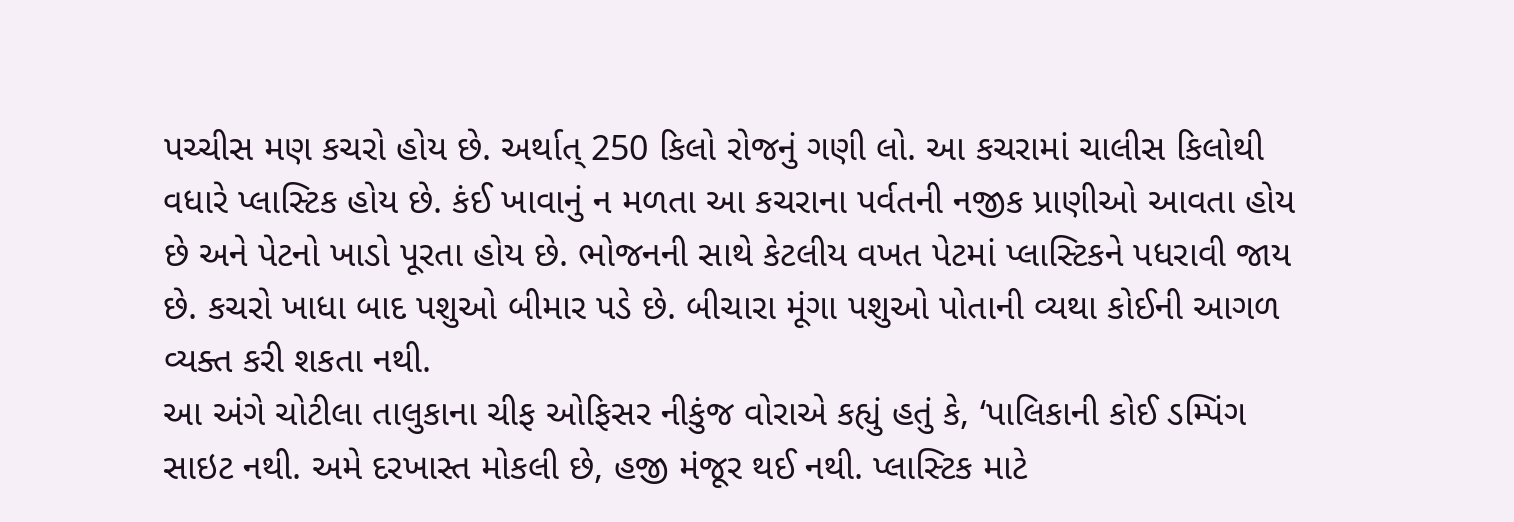પચ્ચીસ મણ કચરો હોય છે. અર્થાત્ 250 કિલો રોજનું ગણી લો. આ કચરામાં ચાલીસ કિલોથી વધારે પ્લાસ્ટિક હોય છે. કંઈ ખાવાનું ન મળતા આ કચરાના પર્વતની નજીક પ્રાણીઓ આવતા હોય છે અને પેટનો ખાડો પૂરતા હોય છે. ભોજનની સાથે કેટલીય વખત પેટમાં પ્લાસ્ટિકને પધરાવી જાય છે. કચરો ખાધા બાદ પશુઓ બીમાર પડે છે. બીચારા મૂંગા પશુઓ પોતાની વ્યથા કોઈની આગળ વ્યક્ત કરી શકતા નથી.
આ અંગે ચોટીલા તાલુકાના ચીફ ઓફિસર નીકુંજ વોરાએ કહ્યું હતું કે, ‘પાલિકાની કોઈ ડમ્પિંગ સાઇટ નથી. અમે દરખાસ્ત મોકલી છે, હજી મંજૂર થઈ નથી. પ્લાસ્ટિક માટે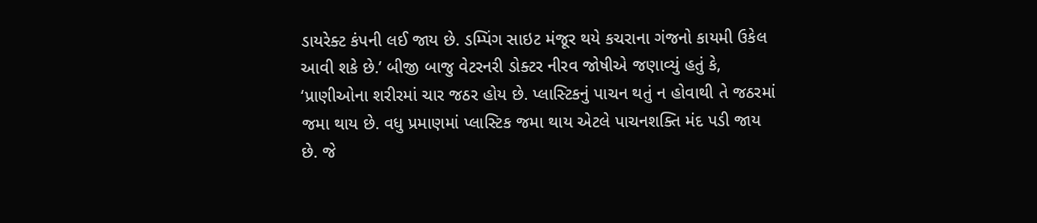ડાયરેક્ટ કંપની લઈ જાય છે. ડમ્પિંગ સાઇટ મંજૂર થયે કચરાના ગંજનો કાયમી ઉકેલ આવી શકે છે.’ બીજી બાજુ વેટરનરી ડોક્ટર નીરવ જોષીએ જણાવ્યું હતું કે, ‘પ્રાણીઓના શરીરમાં ચાર જઠર હોય છે. પ્લાસ્ટિકનું પાચન થતું ન હોવાથી તે જઠરમાં જમા થાય છે. વધુ પ્રમાણમાં પ્લાસ્ટિક જમા થાય એટલે પાચનશક્તિ મંદ પડી જાય છે. જે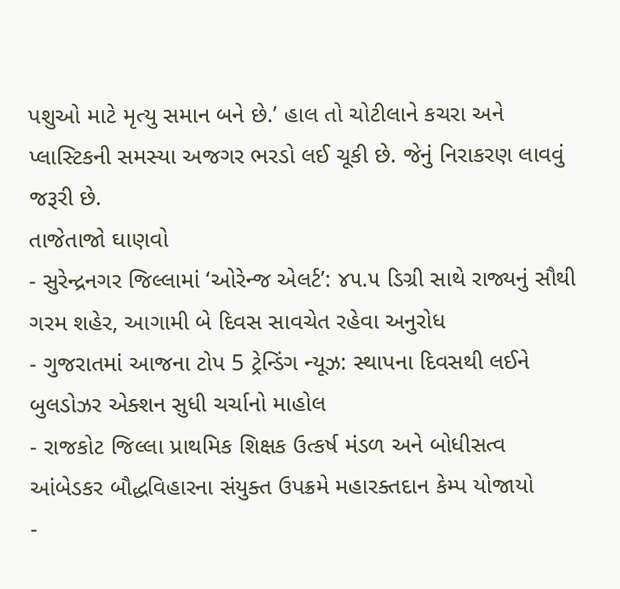પશુઓ માટે મૃત્યુ સમાન બને છે.’ હાલ તો ચોટીલાને કચરા અને પ્લાસ્ટિકની સમસ્યા અજગર ભરડો લઈ ચૂકી છે. જેનું નિરાકરણ લાવવું જરૂરી છે.
તાજેતાજો ઘાણવો
- સુરેન્દ્રનગર જિલ્લામાં ‘ઓરેન્જ એલર્ટ’: ૪૫.૫ ડિગ્રી સાથે રાજ્યનું સૌથી ગરમ શહેર, આગામી બે દિવસ સાવચેત રહેવા અનુરોધ
- ગુજરાતમાં આજના ટોપ 5 ટ્રેન્ડિંગ ન્યૂઝ: સ્થાપના દિવસથી લઈને બુલડોઝર એક્શન સુધી ચર્ચાનો માહોલ
- રાજકોટ જિલ્લા પ્રાથમિક શિક્ષક ઉત્કર્ષ મંડળ અને બોધીસત્વ આંબેડકર બૌદ્ધવિહારના સંયુક્ત ઉપક્રમે મહારક્તદાન કેમ્પ યોજાયો
-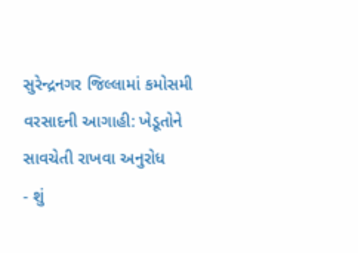સુરેન્દ્રનગર જિલ્લામાં કમોસમી વરસાદની આગાહી: ખેડૂતોને સાવચેતી રાખવા અનુરોધ
- શું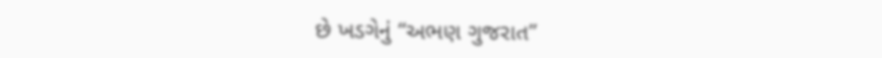છે ખડગેનું “અભણ ગુજરાત”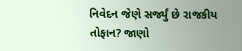નિવેદન જેણે સર્જ્યું છે રાજકીય તોફાન? જાણો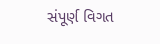સંપૂર્ણ વિગત